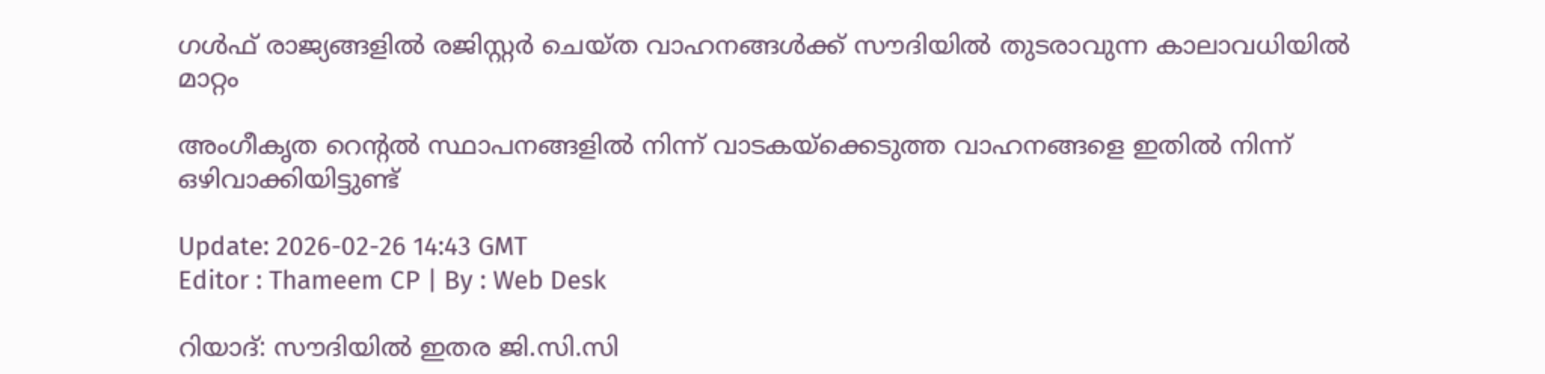ഗൾഫ് രാജ്യങ്ങളിൽ രജിസ്റ്റർ ചെയ്ത വാഹനങ്ങൾക്ക് സൗദിയിൽ തുടരാവുന്ന കാലാവധിയിൽ മാറ്റം

അംഗീകൃത റെന്റൽ സ്ഥാപനങ്ങളിൽ നിന്ന് വാടകയ്ക്കെടുത്ത വാഹനങ്ങളെ ഇതിൽ നിന്ന് ഒഴിവാക്കിയിട്ടുണ്ട്

Update: 2026-02-26 14:43 GMT
Editor : Thameem CP | By : Web Desk

റിയാദ്: സൗദിയിൽ ഇതര ജി.സി.സി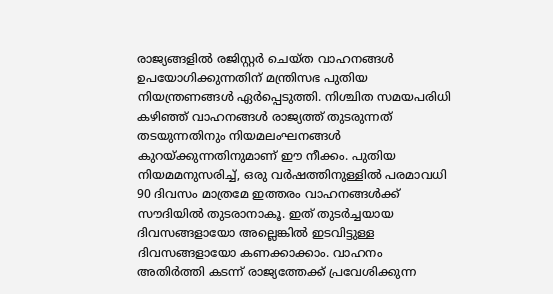രാജ്യങ്ങളിൽ രജിസ്റ്റർ ചെയ്ത വാഹനങ്ങൾ ഉപയോഗിക്കുന്നതിന് മന്ത്രിസഭ പുതിയ നിയന്ത്രണങ്ങൾ ഏർപ്പെടുത്തി. നിശ്ചിത സമയപരിധി കഴിഞ്ഞ് വാഹനങ്ങൾ രാജ്യത്ത് തുടരുന്നത് തടയുന്നതിനും നിയമലംഘനങ്ങൾ കുറയ്ക്കുന്നതിനുമാണ് ഈ നീക്കം. പുതിയ നിയമമനുസരിച്ച്, ഒരു വർഷത്തിനുള്ളിൽ പരമാവധി 90 ദിവസം മാത്രമേ ഇത്തരം വാഹനങ്ങൾക്ക് സൗദിയിൽ തുടരാനാകൂ. ഇത് തുടർച്ചയായ ദിവസങ്ങളായോ അല്ലെങ്കിൽ ഇടവിട്ടുള്ള ദിവസങ്ങളായോ കണക്കാക്കാം. വാഹനം അതിർത്തി കടന്ന് രാജ്യത്തേക്ക് പ്രവേശിക്കുന്ന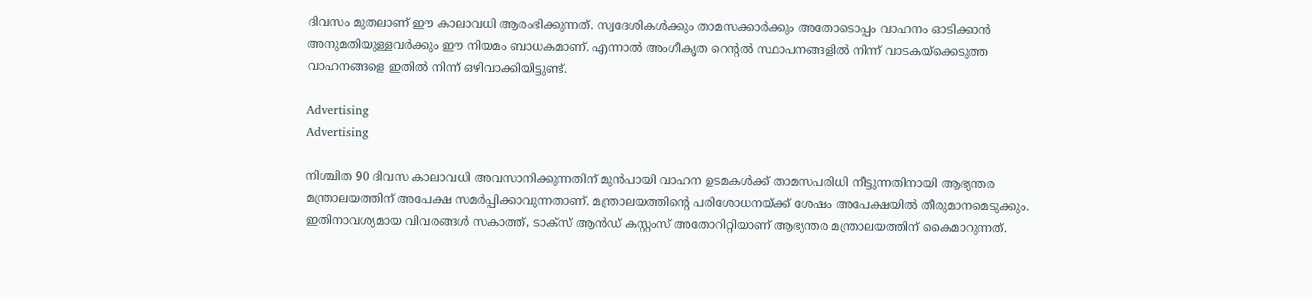ദിവസം മുതലാണ് ഈ കാലാവധി ആരംഭിക്കുന്നത്. സ്വദേശികൾക്കും താമസക്കാർക്കും അതോടൊപ്പം വാഹനം ഓടിക്കാൻ അനുമതിയുള്ളവർക്കും ഈ നിയമം ബാധകമാണ്. എന്നാൽ അംഗീകൃത റെന്റൽ സ്ഥാപനങ്ങളിൽ നിന്ന് വാടകയ്ക്കെടുത്ത വാഹനങ്ങളെ ഇതിൽ നിന്ന് ഒഴിവാക്കിയിട്ടുണ്ട്.

Advertising
Advertising

നിശ്ചിത 90 ദിവസ കാലാവധി അവസാനിക്കുന്നതിന് മുൻപായി വാഹന ഉടമകൾക്ക് താമസപരിധി നീട്ടുന്നതിനായി ആഭ്യന്തര മന്ത്രാലയത്തിന് അപേക്ഷ സമർപ്പിക്കാവുന്നതാണ്. മന്ത്രാലയത്തിന്റെ പരിശോധനയ്ക്ക് ശേഷം അപേക്ഷയിൽ തീരുമാനമെടുക്കും. ഇതിനാവശ്യമായ വിവരങ്ങൾ സകാത്ത്, ടാക്‌സ് ആൻഡ് കസ്റ്റംസ് അതോറിറ്റിയാണ് ആഭ്യന്തര മന്ത്രാലയത്തിന് കൈമാറുന്നത്.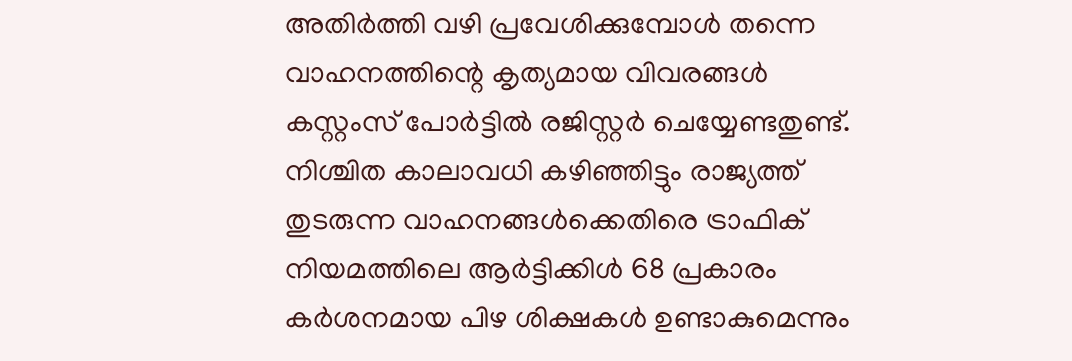അതിർത്തി വഴി പ്രവേശിക്കുമ്പോൾ തന്നെ വാഹനത്തിന്റെ കൃത്യമായ വിവരങ്ങൾ കസ്റ്റംസ് പോർട്ടിൽ രജിസ്റ്റർ ചെയ്യേണ്ടതുണ്ട്. നിശ്ചിത കാലാവധി കഴിഞ്ഞിട്ടും രാജ്യത്ത് തുടരുന്ന വാഹനങ്ങൾക്കെതിരെ ട്രാഫിക് നിയമത്തിലെ ആർട്ടിക്കിൾ 68 പ്രകാരം കർശനമായ പിഴ ശിക്ഷകൾ ഉണ്ടാകുമെന്നും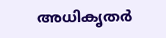അധികൃതർ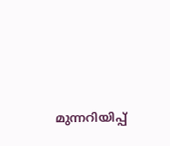മുന്നറിയിപ്പ്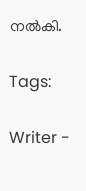നൽകി.

Tags:

Writer -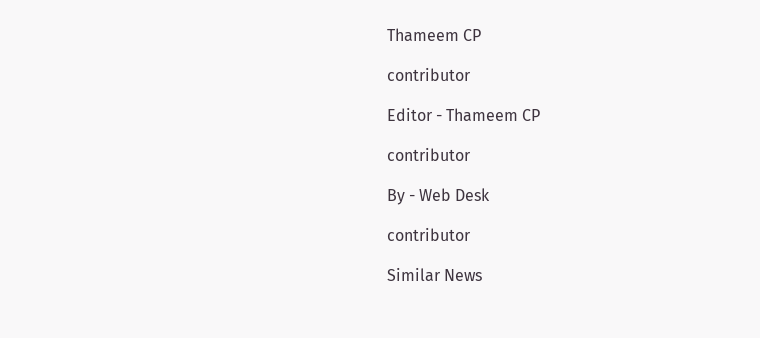Thameem CP

contributor

Editor - Thameem CP

contributor

By - Web Desk

contributor

Similar News